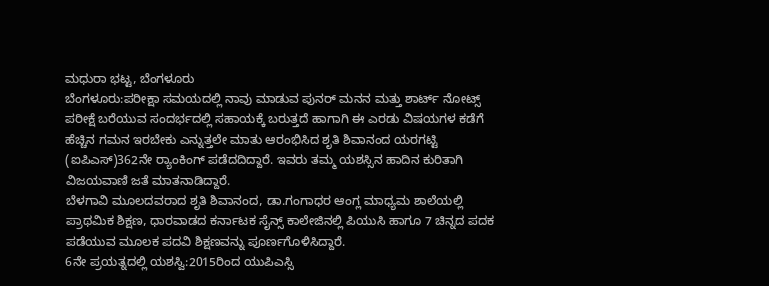ಮಧುರಾ ಭಟ್ಟ, ಬೆಂಗಳೂರು
ಬೆಂಗಳೂರು:ಪರೀಕ್ಷಾ ಸಮಯದಲ್ಲಿ ನಾವು ಮಾಡುವ ಪುನರ್ ಮನನ ಮತ್ತು ಶಾರ್ಟ್ ನೋಟ್ಸ್ ಪರೀಕ್ಷೆ ಬರೆಯುವ ಸಂದರ್ಭದಲ್ಲಿ ಸಹಾಯಕ್ಕೆ ಬರುತ್ತದೆ ಹಾಗಾಗಿ ಈ ಎರಡು ವಿಷಯಗಳ ಕಡೆಗೆ ಹೆಚ್ಚಿನ ಗಮನ ಇರಬೇಕು ಎನ್ನುತ್ತಲೇ ಮಾತು ಆರಂಭಿಸಿದ ಶೃತಿ ಶಿವಾನಂದ ಯರಗಟ್ಟಿ (ಐಪಿಎಸ್)362ನೇ ರ‌್ಯಾಂಕಿಂಗ್ ಪಡೆದದಿದ್ದಾರೆ. ಇವರು ತಮ್ಮ ಯಶಸ್ಸಿನ ಹಾದಿನ ಕುರಿತಾಗಿ ವಿಜಯವಾಣಿ ಜತೆ ಮಾತನಾಡಿದ್ದಾರೆ.
ಬೆಳಗಾವಿ ಮೂಲದವರಾದ ಶೃತಿ ಶಿವಾನಂದ, ಡಾ.ಗಂಗಾಧರ ಆಂಗ್ಲ ಮಾಧ್ಯಮ ಶಾಲೆಯಲ್ಲಿ ಪ್ರಾಥಮಿಕ ಶಿಕ್ಷಣ, ಧಾರವಾಡದ ಕರ್ನಾಟಕ ಸೈನ್ಸ್ ಕಾಲೇಜಿನಲ್ಲಿ ಪಿಯುಸಿ ಹಾಗೂ 7 ಚಿನ್ನದ ಪದಕ ಪಡೆಯುವ ಮೂಲಕ ಪದವಿ ಶಿಕ್ಷಣವನ್ನು ಪೂರ್ಣಗೊಳಿಸಿದ್ದಾರೆ.
6ನೇ ಪ್ರಯತ್ನದಲ್ಲಿ ಯಶಸ್ವಿ:2015ರಿಂದ ಯುಪಿಎಸ್ಸಿ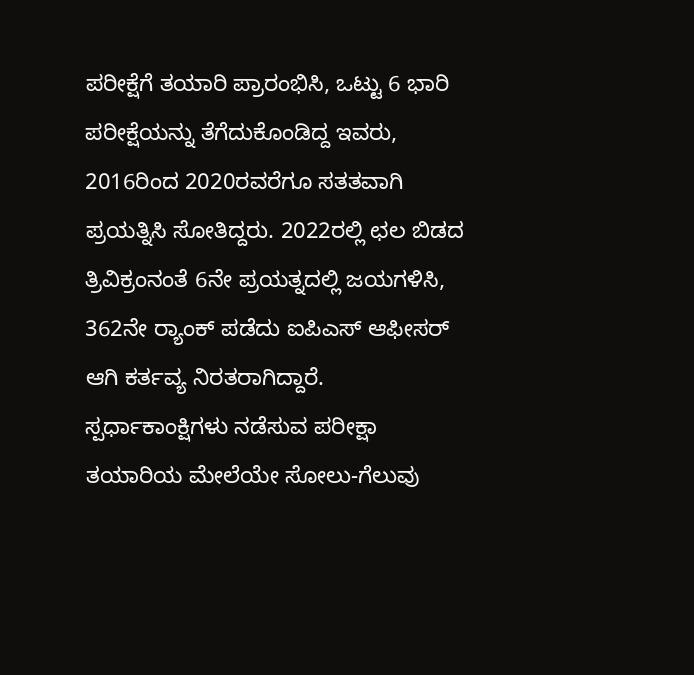ಪರೀಕ್ಷೆಗೆ ತಯಾರಿ ಪ್ರಾರಂಭಿಸಿ, ಒಟ್ಟು 6 ಭಾರಿ ಪರೀಕ್ಷೆಯನ್ನು ತೆಗೆದುಕೊಂಡಿದ್ದ ಇವರು, 2016ರಿಂದ 2020ರವರೆಗೂ ಸತತವಾಗಿ ಪ್ರಯತ್ನಿಸಿ ಸೋತಿದ್ದರು. 2022ರಲ್ಲಿ ಛಲ ಬಿಡದ ತ್ರಿವಿಕ್ರಂನಂತೆ 6ನೇ ಪ್ರಯತ್ನದಲ್ಲಿ ಜಯಗಳಿಸಿ, 362ನೇ ರ‌್ಯಾಂಕ್ ಪಡೆದು ಐಪಿಎಸ್ ಆಫೀಸರ್ ಆಗಿ ಕರ್ತವ್ಯ ನಿರತರಾಗಿದ್ದಾರೆ.
ಸ್ಪರ್ಧಾಕಾಂಕ್ಷಿಗಳು ನಡೆಸುವ ಪರೀಕ್ಷಾ ತಯಾರಿಯ ಮೇಲೆಯೇ ಸೋಲು-ಗೆಲುವು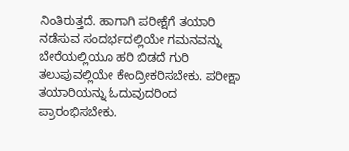ನಿಂತಿರುತ್ತದೆ. ಹಾಗಾಗಿ ಪರೀಕ್ಷೆಗೆ ತಯಾರಿ ನಡೆಸುವ ಸಂದರ್ಭದಲ್ಲಿಯೇ ಗಮನವನ್ನು ಬೇರೆಯಲ್ಲಿಯೂ ಹರಿ ಬಿಡದೆ ಗುರಿ ತಲುಪುವಲ್ಲಿಯೇ ಕೇಂದ್ರೀಕರಿಸಬೇಕು. ಪರೀಕ್ಷಾ ತಯಾರಿಯನ್ನು ಓದುವುದರಿಂದ ಪ್ರಾರಂಭಿಸಬೇಕು.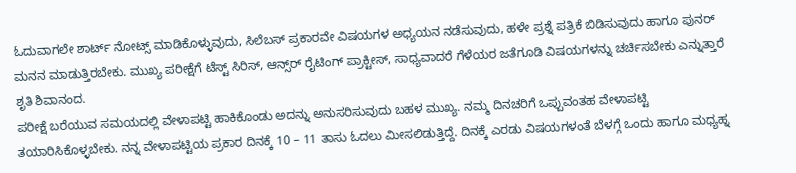ಓದುವಾಗಲೇ ಶಾರ್ಟ್ ನೋಟ್ಸ್ ಮಾಡಿಕೊಳ್ಳುವುದು, ಸಿಲೆಬಸ್ ಪ್ರಕಾರವೇ ವಿಷಯಗಳ ಅಧ್ಯಯನ ನಡೆಸುವುದು, ಹಳೇ ಪ್ರಶ್ನೆ ಪತ್ರಿಕೆ ಬಿಡಿಸುವುದು ಹಾಗೂ ಪುನರ್ ಮನನ ಮಾಡುತ್ತಿರಬೇಕು. ಮುಖ್ಯ ಪರೀಕ್ಷೆಗೆ ಟೆಸ್ಟ್ ಸಿರಿಸ್, ಆನ್ಸ್‌ರ್ ರೈಟಿಂಗ್ ಪ್ರಾಕ್ಟೀಸ್, ಸಾಧ್ಯವಾದರೆ ಗೆಳೆಯರ ಜತೆಗೂಡಿ ವಿಷಯಗಳನ್ನು ಚರ್ಚಿಸಬೇಕು ಎನ್ನುತ್ತಾರೆ ಶೃತಿ ಶಿವಾನಂದ.
ಪರೀಕ್ಷೆ ಬರೆಯುವ ಸಮಯದಲ್ಲಿ ವೇಳಾಪಟ್ಟಿ ಹಾಕಿಕೊಂಡು ಅದನ್ನು ಅನುಸರಿಸುವುದು ಬಹಳ ಮುಖ್ಯ. ನಮ್ಮ ದಿನಚರಿಗೆ ಒಪ್ಪುವಂತಹ ವೇಳಾಪಟ್ಟಿ ತಯಾರಿಸಿಕೊಳ್ಳಬೇಕು. ನನ್ನ ವೇಳಾಪಟ್ಟಿಯ ಪ್ರಕಾರ ದಿನಕ್ಕೆ 10 – 11 ತಾಸು ಓದಲು ಮೀಸಲಿಡುತ್ತಿದ್ದೆ. ದಿನಕ್ಕೆ ಎರಡು ವಿಷಯಗಳಂತೆ ಬೆಳಗ್ಗೆ ಒಂದು ಹಾಗೂ ಮಧ್ಯಹ್ನ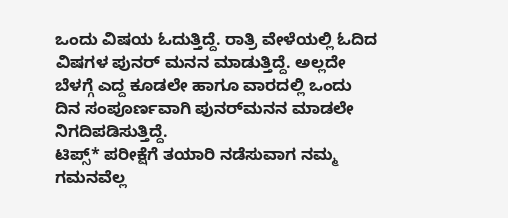ಒಂದು ವಿಷಯ ಓದುತ್ತಿದ್ದೆ. ರಾತ್ರಿ ವೇಳೆಯಲ್ಲಿ ಓದಿದ ವಿಷಗಳ ಪುನರ್ ಮನನ ಮಾಡುತ್ತಿದ್ದೆ. ಅಲ್ಲದೇ ಬೆಳಗ್ಗೆ ಎದ್ದ ಕೂಡಲೇ ಹಾಗೂ ವಾರದಲ್ಲಿ ಒಂದು ದಿನ ಸಂಪೂರ್ಣವಾಗಿ ಪುನರ್‌ಮನನ ಮಾಡಲೇ ನಿಗದಿಪಡಿಸುತ್ತಿದ್ದೆ.
ಟಿಪ್ಸ್* ಪರೀಕ್ಷೆಗೆ ತಯಾರಿ ನಡೆಸುವಾಗ ನಮ್ಮ ಗಮನವೆಲ್ಲ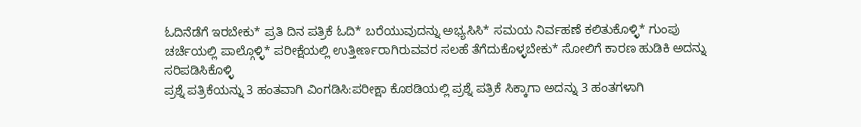ಓದಿನೆಡೆಗೆ ಇರಬೇಕು* ಪ್ರತಿ ದಿನ ಪತ್ರಿಕೆ ಓದಿ* ಬರೆಯುವುದನ್ನು ಅಭ್ಯಸಿಸಿ* ಸಮಯ ನಿರ್ವಹಣೆ ಕಲಿತುಕೊಳ್ಳಿ* ಗುಂಪು ಚರ್ಚೆಯಲ್ಲಿ ಪಾಲ್ಗೊಳ್ಳಿ* ಪರೀಕ್ಷೆಯಲ್ಲಿ ಉತ್ತೀರ್ಣರಾಗಿರುವವರ ಸಲಹೆ ತೆಗೆದುಕೊಳ್ಳಬೇಕು* ಸೋಲಿಗೆ ಕಾರಣ ಹುಡಿಕಿ ಅದನ್ನು ಸರಿಪಡಿಸಿಕೊಳ್ಳಿ
ಪ್ರಶ್ನೆ ಪತ್ರಿಕೆಯನ್ನು 3 ಹಂತವಾಗಿ ವಿಂಗಡಿಸಿ:ಪರೀಕ್ಷಾ ಕೊಠಡಿಯಲ್ಲಿ ಪ್ರಶ್ನೆ ಪತ್ರಿಕೆ ಸಿಕ್ಕಾಗಾ ಅದನ್ನು 3 ಹಂತಗಳಾಗಿ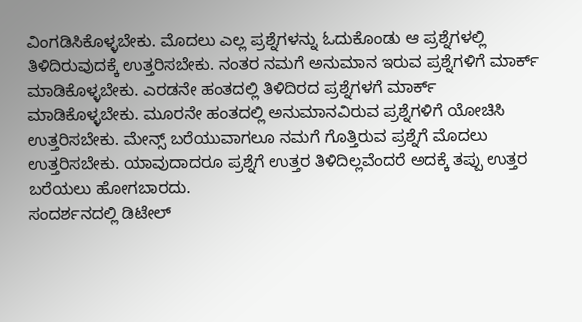ವಿಂಗಡಿಸಿಕೊಳ್ಳಬೇಕು. ಮೊದಲು ಎಲ್ಲ ಪ್ರಶ್ನೆಗಳನ್ನು ಓದುಕೊಂಡು ಆ ಪ್ರಶ್ನೆಗಳಲ್ಲಿ ತಿಳಿದಿರುವುದಕ್ಕೆ ಉತ್ತರಿಸಬೇಕು. ನಂತರ ನಮಗೆ ಅನುಮಾನ ಇರುವ ಪ್ರಶ್ನೆಗಳಿಗೆ ಮಾರ್ಕ್ ಮಾಡಿಕೊಳ್ಳಬೇಕು. ಎರಡನೇ ಹಂತದಲ್ಲಿ ತಿಳಿದಿರದ ಪ್ರಶ್ನೆಗಳಗೆ ಮಾರ್ಕ್ ಮಾಡಿಕೊಳ್ಳಬೇಕು. ಮೂರನೇ ಹಂತದಲ್ಲಿ ಅನುಮಾನವಿರುವ ಪ್ರಶ್ನೆಗಳಿಗೆ ಯೋಚಿಸಿ ಉತ್ತರಿಸಬೇಕು. ಮೇನ್ಸ್ ಬರೆಯುವಾಗಲೂ ನಮಗೆ ಗೊತ್ತಿರುವ ಪ್ರಶ್ನೆಗೆ ಮೊದಲು ಉತ್ತರಿಸಬೇಕು. ಯಾವುದಾದರೂ ಪ್ರಶ್ನೆಗೆ ಉತ್ತರ ತಿಳಿದಿಲ್ಲವೆಂದರೆ ಅದಕ್ಕೆ ತಪ್ಪು ಉತ್ತರ ಬರೆಯಲು ಹೋಗಬಾರದು.
ಸಂದರ್ಶನದಲ್ಲಿ ಡಿಟೇಲ್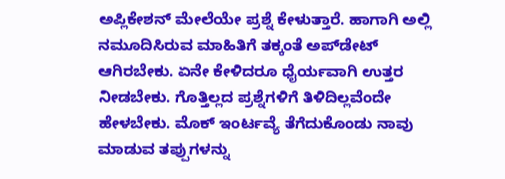ಅಪ್ಲಿಕೇಶನ್ ಮೇಲೆಯೇ ಪ್ರಶ್ನೆ ಕೇಳುತ್ತಾರೆ. ಹಾಗಾಗಿ ಅಲ್ಲಿ ನಮೂದಿಸಿರುವ ಮಾಹಿತಿಗೆ ತಕ್ಕಂತೆ ಅಪ್‌ಡೇಟ್ ಆಗಿರಬೇಕು. ಏನೇ ಕೇಳಿದರೂ ಧೈರ್ಯವಾಗಿ ಉತ್ತರ ನೀಡಬೇಕು. ಗೊತ್ತಿಲ್ಲದ ಪ್ರಶ್ನೆಗಳಿಗೆ ತಿಳಿದಿಲ್ಲವೆಂದೇ ಹೇಳಬೇಕು. ಮೊಕ್ ಇಂರ್ಟವ್ಯೆ ತೆಗೆದುಕೊಂಡು ನಾವು ಮಾಡುವ ತಪ್ಪುಗಳನ್ನು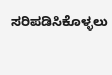ಸರಿಪಡಿಸಿಕೊಳ್ಳಲು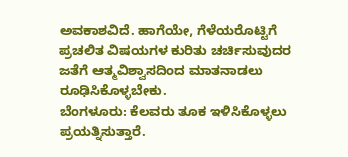ಅವಕಾಶವಿದೆ. ಹಾಗೆಯೇ, ಗೆಳೆಯರೊಟ್ಟಿಗೆ ಪ್ರಚಲಿತ ವಿಷಯಗಳ ಕುರಿತು ಚರ್ಚಿಸುವುದರ ಜತೆಗೆ ಆತ್ಮವಿಶ್ವಾಸದಿಂದ ಮಾತನಾಡಲು ರೂಢಿಸಿಕೊಳ್ಳಬೇಕು.
ಬೆಂಗಳೂರು: ಕೆಲವರು ತೂಕ ಇಳಿಸಿಕೊಳ್ಳಲು ಪ್ರಯತ್ನಿಸುತ್ತಾರೆ.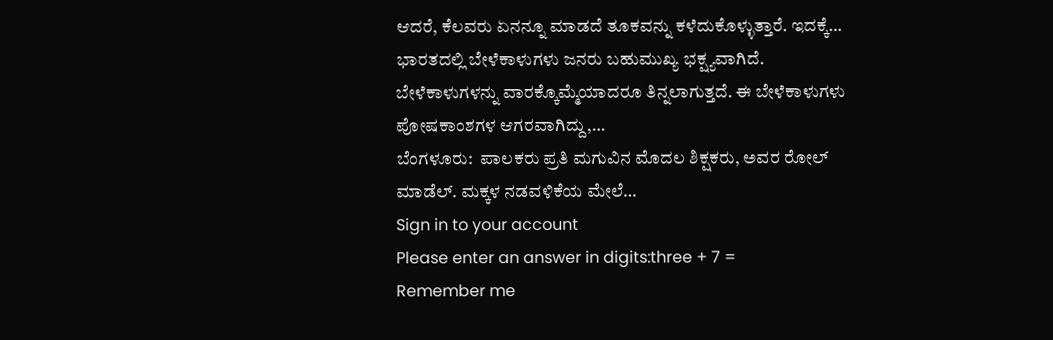ಆದರೆ, ಕೆಲವರು ಏನನ್ನೂ ಮಾಡದೆ ತೂಕವನ್ನು ಕಳೆದುಕೊಳ್ಳುತ್ತಾರೆ. ಇದಕ್ಕೆ…
ಭಾರತದಲ್ಲಿ ಬೇಳೆಕಾಳುಗಳು ಜನರು ಬಹುಮುಖ್ಯ ಭಕ್ಷ್ಯವಾಗಿದೆ. ಬೇಳೆಕಾಳುಗಳನ್ನು ವಾರಕ್ಕೊಮ್ಮೆಯಾದರೂ ತಿನ್ನಲಾಗುತ್ತದೆ. ಈ ಬೇಳೆಕಾಳುಗಳು ಪೋಷಕಾಂಶಗಳ ಆಗರವಾಗಿದ್ದು,…
ಬೆಂಗಳೂರು:  ಪಾಲಕರು ಪ್ರತಿ ಮಗುವಿನ ಮೊದಲ ಶಿಕ್ಷಕರು, ಅವರ ರೋಲ್ ಮಾಡೆಲ್. ಮಕ್ಕಳ ನಡವಳಿಕೆಯ ಮೇಲೆ…
Sign in to your account
Please enter an answer in digits:three + 7 =
Remember me